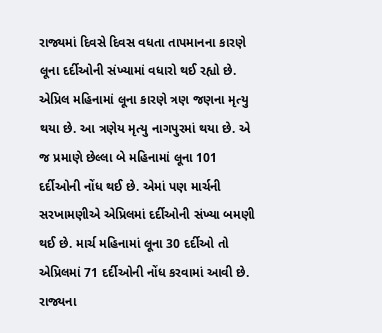રાજ્યમાં દિવસે દિવસ વધતા તાપમાનના કારણે લૂના દર્દીઓની સંખ્યામાં વધારો થઈ રહ્યો છે. એપ્રિલ મહિનામાં લૂના કારણે ત્રણ જણના મૃત્યુ થયા છે. આ ત્રણેય મૃત્યુ નાગપુરમાં થયા છે. એ જ પ્રમાણે છેલ્લા બે મહિનામાં લૂના 101 દર્દીઓની નોંધ થઈ છે. એમાં પણ માર્ચની સરખામણીએ એપ્રિલમાં દર્દીઓની સંખ્યા બમણી થઈ છે. માર્ચ મહિનામાં લૂના 30 દર્દીઓ તો એપ્રિલમાં 71 દર્દીઓની નોંધ કરવામાં આવી છે. રાજ્યના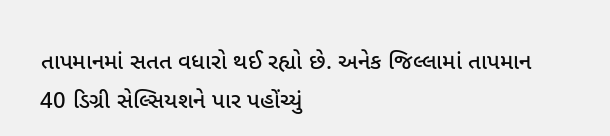તાપમાનમાં સતત વધારો થઈ રહ્યો છે. અનેક જિલ્લામાં તાપમાન 40 ડિગ્રી સેલ્સિયશને પાર પહોંચ્યું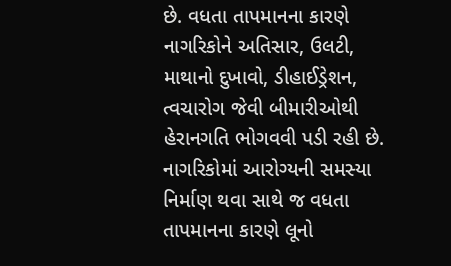છે. વધતા તાપમાનના કારણે નાગરિકોને અતિસાર, ઉલટી, માથાનો દુખાવો, ડીહાઈડ્રેશન, ત્વચારોગ જેવી બીમારીઓથી હેરાનગતિ ભોગવવી પડી રહી છે. નાગરિકોમાં આરોગ્યની સમસ્યા નિર્માણ થવા સાથે જ વધતા તાપમાનના કારણે લૂનો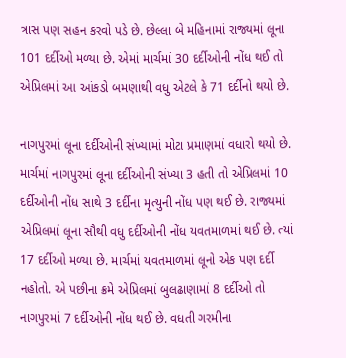ત્રાસ પણ સહન કરવો પડે છે. છેલ્લા બે મહિનામાં રાજ્યમાં લૂના 101 દર્દીઓ મળ્યા છે. એમાં માર્ચમાં 30 દર્દીઓની નોંધ થઈ તો એપ્રિલમાં આ આંકડો બમણાથી વધુ એટલે કે 71 દર્દીનો થયો છે.

નાગપુરમાં લૂના દર્દીઓની સંખ્યામાં મોટા પ્રમાણમાં વધારો થયો છે. માર્ચમાં નાગપુરમાં લૂના દર્દીઓની સંખ્યા 3 હતી તો એપ્રિલમાં 10 દર્દીઓની નોંધ સાથે 3 દર્દીના મૃત્યુની નોંધ પણ થઈ છે. રાજ્યમાં એપ્રિલમાં લૂના સૌથી વધુ દર્દીઓની નોંધ યવતમાળમાં થઈ છે. ત્યાં 17 દર્દીઓ મળ્યા છે. માર્ચમાં યવતમાળમાં લૂનો એક પણ દર્દી નહોતો. એ પછીના ક્રમે એપ્રિલમાં બુલઢાણામાં 8 દર્દીઓ તો નાગપુરમાં 7 દર્દીઓની નોંધ થઈ છે. વધતી ગરમીના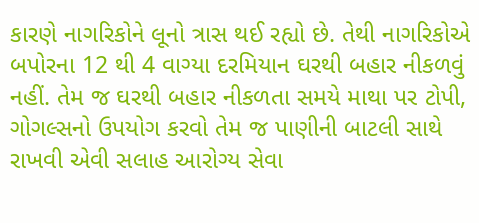કારણે નાગરિકોને લૂનો ત્રાસ થઈ રહ્યો છે. તેથી નાગરિકોએ બપોરના 12 થી 4 વાગ્યા દરમિયાન ઘરથી બહાર નીકળવું નહીં. તેમ જ ઘરથી બહાર નીકળતા સમયે માથા પર ટોપી, ગોગલ્સનો ઉપયોગ કરવો તેમ જ પાણીની બાટલી સાથે રાખવી એવી સલાહ આરોગ્ય સેવા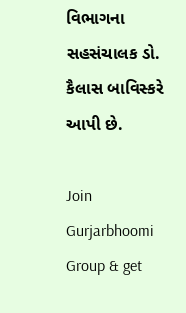વિભાગના સહસંચાલક ડો. કૈલાસ બાવિસ્કરે આપી છે.

Join Gurjarbhoomi Group & get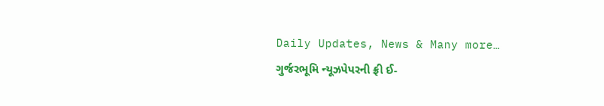Daily Updates, News & Many more…
ગુર્જરભૂમિ ન્યૂઝપેપરની ફ્રી ઈ-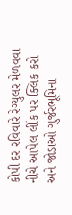કોપી દર રવિવારે રેગ્યુલર મેળવવા નીચે આપેલ લીંક પર ક્લિક કરો અને જોડાઓ ગુર્જરભૂમિના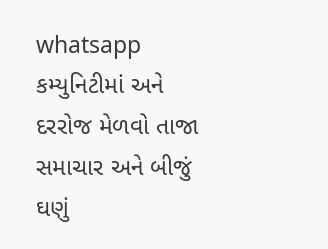whatsapp કમ્યુનિટીમાં અને દરરોજ મેળવો તાજા સમાચાર અને બીજું ઘણું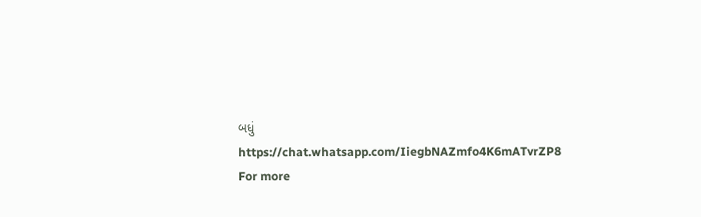બધું
https://chat.whatsapp.com/IiegbNAZmfo4K6mATvrZP8
For more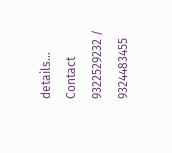details… Contact 9322529232 / 9324483455